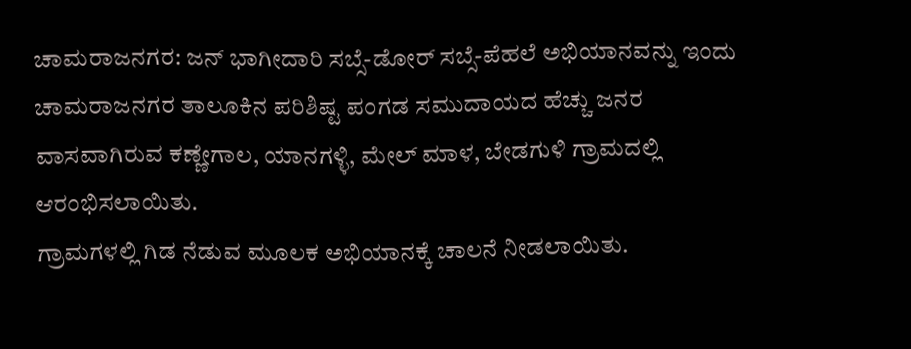ಚಾಮರಾಜನಗರ: ಜನ್ ಭಾಗೀದಾರಿ ಸಬ್ಸೆ-ಡೋರ್ ಸಬ್ಸೆ-ಪೆಹಲೆ ಅಭಿಯಾನವನ್ನು ಇಂದು ಚಾಮರಾಜನಗರ ತಾಲೂಕಿನ ಪರಿಶಿಷ್ಟ ಪಂಗಡ ಸಮುದಾಯದ ಹೆಚ್ಚು ಜನರ ವಾಸವಾಗಿರುವ ಕಣ್ಣೇಗಾಲ, ಯಾನಗಳ್ಳಿ, ಮೇಲ್ ಮಾಳ, ಬೇಡಗುಳಿ ಗ್ರಾಮದಲ್ಲಿ ಆರಂಭಿಸಲಾಯಿತು.
ಗ್ರಾಮಗಳಲ್ಲಿ ಗಿಡ ನೆಡುವ ಮೂಲಕ ಅಭಿಯಾನಕ್ಕೆ ಚಾಲನೆ ನೀಡಲಾಯಿತು.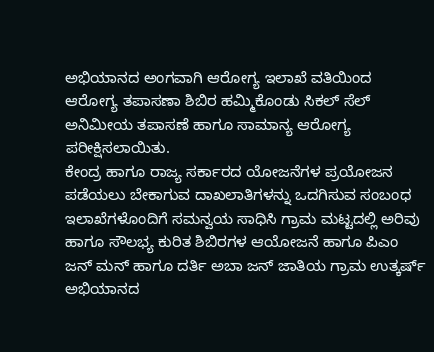ಅಭಿಯಾನದ ಅಂಗವಾಗಿ ಆರೋಗ್ಯ ಇಲಾಖೆ ವತಿಯಿಂದ ಆರೋಗ್ಯ ತಪಾಸಣಾ ಶಿಬಿರ ಹಮ್ಮಿಕೊಂಡು ಸಿಕಲ್ ಸೆಲ್ ಅನಿಮೀಯ ತಪಾಸಣೆ ಹಾಗೂ ಸಾಮಾನ್ಯ ಆರೋಗ್ಯ ಪರೀಕ್ಷಿಸಲಾಯಿತು.
ಕೇಂದ್ರ ಹಾಗೂ ರಾಜ್ಯ ಸರ್ಕಾರದ ಯೋಜನೆಗಳ ಪ್ರಯೋಜನ ಪಡೆಯಲು ಬೇಕಾಗುವ ದಾಖಲಾತಿಗಳನ್ನು ಒದಗಿಸುವ ಸಂಬಂಧ ಇಲಾಖೆಗಳೊಂದಿಗೆ ಸಮನ್ವಯ ಸಾಧಿಸಿ ಗ್ರಾಮ ಮಟ್ಟದಲ್ಲಿ ಅರಿವು ಹಾಗೂ ಸೌಲಭ್ಯ ಕುರಿತ ಶಿಬಿರಗಳ ಆಯೋಜನೆ ಹಾಗೂ ಪಿಎಂ ಜನ್ ಮನ್ ಹಾಗೂ ದರ್ತಿ ಅಬಾ ಜನ್ ಜಾತಿಯ ಗ್ರಾಮ ಉತ್ಕರ್ಷ್ ಅಭಿಯಾನದ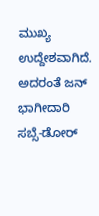ಮುಖ್ಯ ಉದ್ದೇಶವಾಗಿದೆ. ಅದರಂತೆ ಜನ್ ಭಾಗೀದಾರಿ ಸಬ್ಸೆ-ಡೋರ್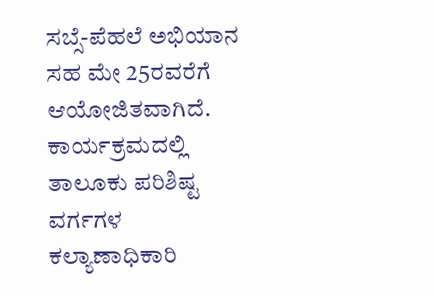ಸಬ್ಸೆ-ಪೆಹಲೆ ಅಭಿಯಾನ ಸಹ ಮೇ 25ರವರೆಗೆ ಆಯೋಜಿತವಾಗಿದೆ.
ಕಾರ್ಯಕ್ರಮದಲ್ಲಿ ತಾಲೂಕು ಪರಿಶಿಷ್ಟ ವರ್ಗಗಳ ಕಲ್ಯಾಣಾಧಿಕಾರಿ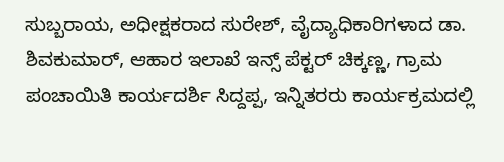ಸುಬ್ಬರಾಯ, ಅಧೀಕ್ಷಕರಾದ ಸುರೇಶ್, ವೈದ್ಯಾಧಿಕಾರಿಗಳಾದ ಡಾ. ಶಿವಕುಮಾರ್, ಆಹಾರ ಇಲಾಖೆ ಇನ್ಸ್ ಪೆಕ್ಟರ್ ಚಿಕ್ಕಣ್ಣ, ಗ್ರಾಮ ಪಂಚಾಯಿತಿ ಕಾರ್ಯದರ್ಶಿ ಸಿದ್ದಪ್ಪ, ಇನ್ನಿತರರು ಕಾರ್ಯಕ್ರಮದಲ್ಲಿ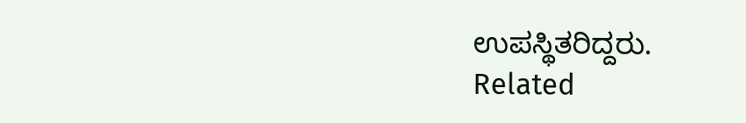ಉಪಸ್ಥಿತರಿದ್ದರು.
Related